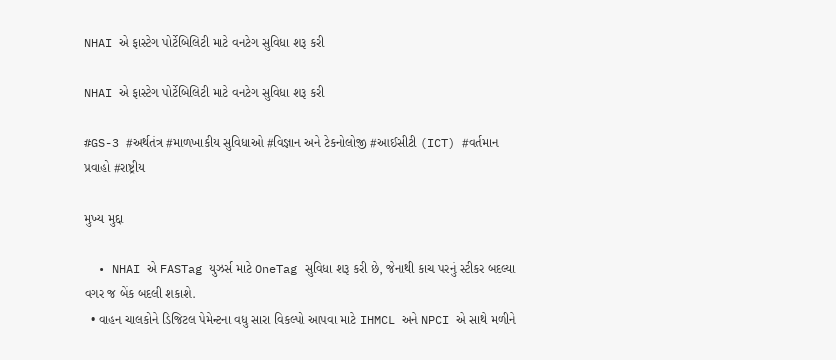NHAI એ ફાસ્ટેગ પોર્ટેબિલિટી માટે વનટેગ સુવિધા શરૂ કરી

NHAI એ ફાસ્ટેગ પોર્ટેબિલિટી માટે વનટેગ સુવિધા શરૂ કરી

#GS-3 #અર્થતંત્ર #માળખાકીય સુવિધાઓ #વિજ્ઞાન અને ટેકનોલોજી #આઈસીટી (ICT) #વર્તમાન પ્રવાહો #રાષ્ટ્રીય

મુખ્ય મુદ્દા

  • NHAI એ FASTag યુઝર્સ માટે OneTag સુવિધા શરૂ કરી છે, જેનાથી કાચ પરનું સ્ટીકર બદલ્યા વગર જ બેંક બદલી શકાશે.
  • વાહન ચાલકોને ડિજિટલ પેમેન્ટના વધુ સારા વિકલ્પો આપવા માટે IHMCL અને NPCI એ સાથે મળીને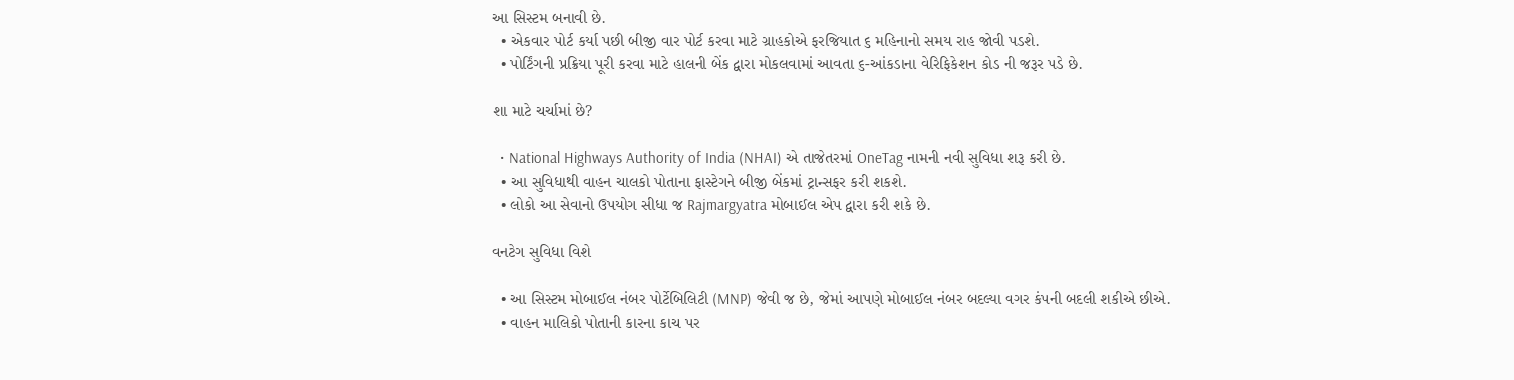આ સિસ્ટમ બનાવી છે.
  • એકવાર પોર્ટ કર્યા પછી બીજી વાર પોર્ટ કરવા માટે ગ્રાહકોએ ફરજિયાત ૬ મહિનાનો સમય રાહ જોવી પડશે.
  • પોર્ટિંગની પ્રક્રિયા પૂરી કરવા માટે હાલની બેંક દ્વારા મોકલવામાં આવતા ૬-આંકડાના વેરિફિકેશન કોડ ની જરૂર પડે છે.

શા માટે ચર્ચામાં છે?

  • National Highways Authority of India (NHAI) એ તાજેતરમાં OneTag નામની નવી સુવિધા શરૂ કરી છે.
  • આ સુવિધાથી વાહન ચાલકો પોતાના ફાસ્ટેગને બીજી બેંકમાં ટ્રાન્સફર કરી શકશે.
  • લોકો આ સેવાનો ઉપયોગ સીધા જ Rajmargyatra મોબાઈલ એપ દ્વારા કરી શકે છે.

વનટેગ સુવિધા વિશે

  • આ સિસ્ટમ મોબાઈલ નંબર પોર્ટેબિલિટી (MNP) જેવી જ છે, જેમાં આપણે મોબાઈલ નંબર બદલ્યા વગર કંપની બદલી શકીએ છીએ.
  • વાહન માલિકો પોતાની કારના કાચ પર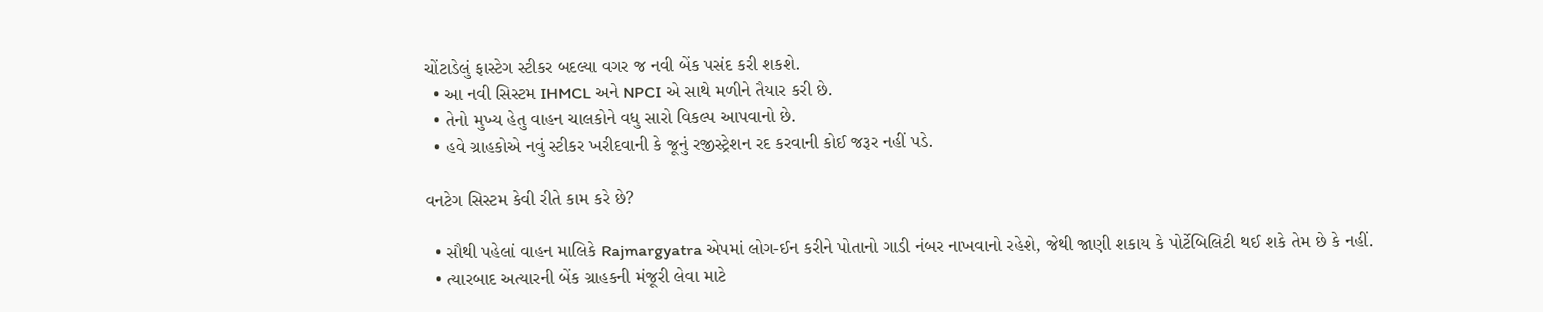ચોંટાડેલું ફાસ્ટેગ સ્ટીકર બદલ્યા વગર જ નવી બેંક પસંદ કરી શકશે.
  • આ નવી સિસ્ટમ IHMCL અને NPCI એ સાથે મળીને તૈયાર કરી છે.
  • તેનો મુખ્ય હેતુ વાહન ચાલકોને વધુ સારો વિકલ્પ આપવાનો છે.
  • હવે ગ્રાહકોએ નવું સ્ટીકર ખરીદવાની કે જૂનું રજીસ્ટ્રેશન રદ કરવાની કોઈ જરૂર નહીં પડે.

વનટેગ સિસ્ટમ કેવી રીતે કામ કરે છે?

  • સૌથી પહેલાં વાહન માલિકે Rajmargyatra એપમાં લોગ-ઈન કરીને પોતાનો ગાડી નંબર નાખવાનો રહેશે, જેથી જાણી શકાય કે પોર્ટેબિલિટી થઈ શકે તેમ છે કે નહીં.
  • ત્યારબાદ અત્યારની બેંક ગ્રાહકની મંજૂરી લેવા માટે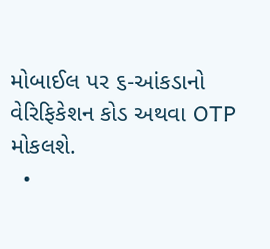મોબાઈલ પર ૬-આંકડાનો વેરિફિકેશન કોડ અથવા OTP મોકલશે.
  •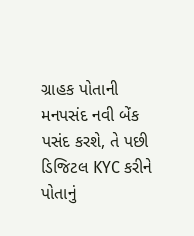ગ્રાહક પોતાની મનપસંદ નવી બેંક પસંદ કરશે, તે પછી ડિજિટલ KYC કરીને પોતાનું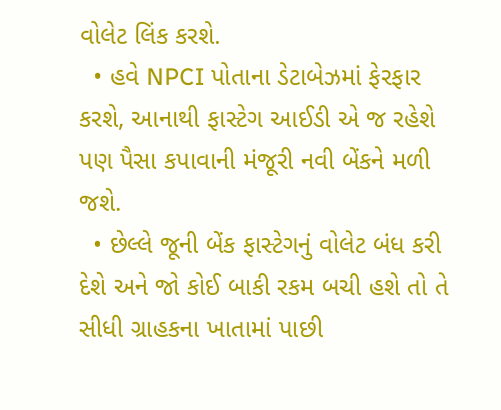વોલેટ લિંક કરશે.
  • હવે NPCI પોતાના ડેટાબેઝમાં ફેરફાર કરશે, આનાથી ફાસ્ટેગ આઈડી એ જ રહેશે પણ પૈસા કપાવાની મંજૂરી નવી બેંકને મળી જશે.
  • છેલ્લે જૂની બેંક ફાસ્ટેગનું વોલેટ બંધ કરી દેશે અને જો કોઈ બાકી રકમ બચી હશે તો તે સીધી ગ્રાહકના ખાતામાં પાછી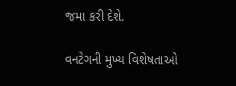જમા કરી દેશે.

વનટેગની મુખ્ય વિશેષતાઓ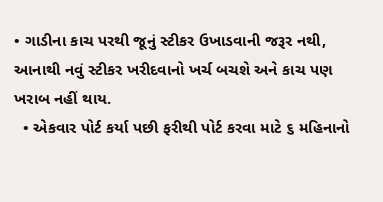• ગાડીના કાચ પરથી જૂનું સ્ટીકર ઉખાડવાની જરૂર નથી, આનાથી નવું સ્ટીકર ખરીદવાનો ખર્ચ બચશે અને કાચ પણ ખરાબ નહીં થાય.
  • એકવાર પોર્ટ કર્યા પછી ફરીથી પોર્ટ કરવા માટે ૬ મહિનાનો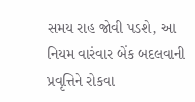સમય રાહ જોવી પડશે, આ નિયમ વારંવાર બેંક બદલવાની પ્રવૃત્તિને રોકવા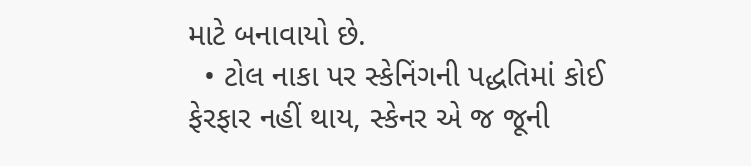માટે બનાવાયો છે.
  • ટોલ નાકા પર સ્કેનિંગની પદ્ધતિમાં કોઈ ફેરફાર નહીં થાય, સ્કેનર એ જ જૂની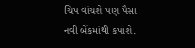ચિપ વાંચશે પણ પૈસા નવી બેંકમાંથી કપાશે.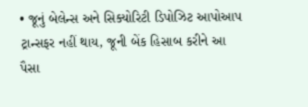• જૂનું બેલેન્સ અને સિક્યોરિટી ડિપોઝિટ આપોઆપ ટ્રાન્સફર નહીં થાય, જૂની બેંક હિસાબ કરીને આ પૈસા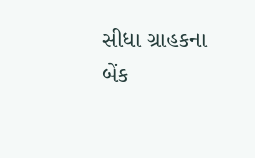સીધા ગ્રાહકના બેંક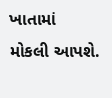ખાતામાં મોકલી આપશે.